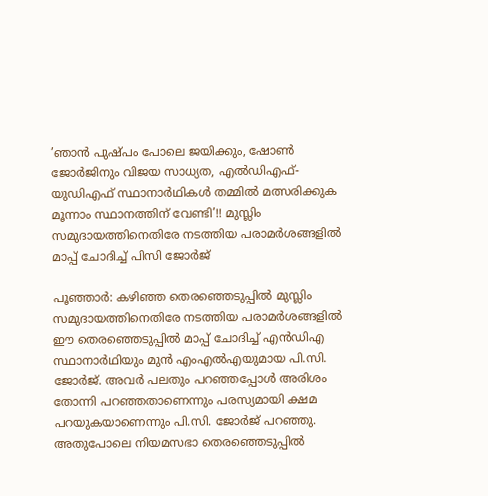’ഞാൻ പുഷ്പം പോലെ ജയിക്കും, ഷോൺ ജോർജിനും വിജയ സാധ്യത, എൽഡിഎഫ്- യുഡിഎഫ് സ്ഥാനാർഥികൾ തമ്മിൽ മത്സരിക്കുക മൂന്നാം സ്ഥാനത്തിന് വേണ്ടി’!! മുസ്ലിം സമുദായത്തിനെതിരേ നടത്തിയ പരാമർശങ്ങളിൽ മാപ്പ് ചോദിച്ച് പിസി ജോർജ്

പൂഞ്ഞാർ: കഴിഞ്ഞ തെരഞ്ഞെടുപ്പിൽ മുസ്ലിം സമുദായത്തിനെതിരേ നടത്തിയ പരാമർശങ്ങളിൽ ഈ തെരഞ്ഞെടുപ്പിൽ മാപ്പ് ചോദിച്ച് എൻഡിഎ സ്ഥാനാർഥിയും മുൻ എംഎൽഎയുമായ പി.സി. ജോർജ്. അവർ പലതും പറഞ്ഞപ്പോൾ അരിശം തോന്നി പറഞ്ഞതാണെന്നും പരസ്യമായി ക്ഷമ പറയുകയാണെന്നും പി.സി. ജോർജ് പറഞ്ഞു.
അതുപോലെ നിയമസഭാ തെരഞ്ഞെടുപ്പിൽ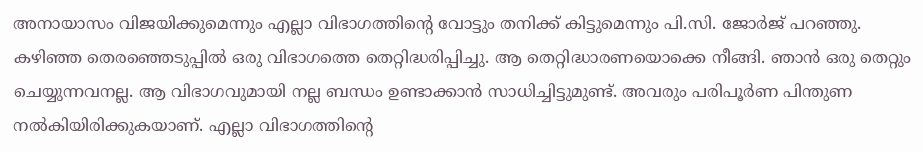അനായാസം വിജയിക്കുമെന്നും എല്ലാ വിഭാഗത്തിന്റെ വോട്ടും തനിക്ക് കിട്ടുമെന്നും പി.സി. ജോർജ് പറഞ്ഞു. കഴിഞ്ഞ തെരഞ്ഞെടുപ്പിൽ ഒരു വിഭാഗത്തെ തെറ്റിദ്ധരിപ്പിച്ചു. ആ തെറ്റിദ്ധാരണയൊക്കെ നീങ്ങി. ഞാൻ ഒരു തെറ്റും ചെയ്യുന്നവനല്ല. ആ വിഭാഗവുമായി നല്ല ബന്ധം ഉണ്ടാക്കാൻ സാധിച്ചിട്ടുമുണ്ട്. അവരും പരിപൂർണ പിന്തുണ നൽകിയിരിക്കുകയാണ്. എല്ലാ വിഭാഗത്തിന്റെ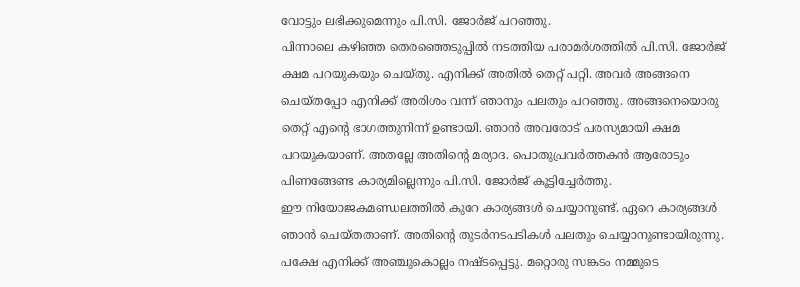വോട്ടും ലഭിക്കുമെന്നും പി.സി. ജോർജ് പറഞ്ഞു.
പിന്നാലെ കഴിഞ്ഞ തെരഞ്ഞെടുപ്പിൽ നടത്തിയ പരാമർശത്തിൽ പി.സി. ജോർജ് ക്ഷമ പറയുകയും ചെയ്തു. എനിക്ക് അതിൽ തെറ്റ് പറ്റി. അവർ അങ്ങനെ ചെയ്തപ്പോ എനിക്ക് അരിശം വന്ന് ഞാനും പലതും പറഞ്ഞു. അങ്ങനെയൊരു തെറ്റ് എന്റെ ഭാഗത്തുനിന്ന് ഉണ്ടായി. ഞാൻ അവരോട് പരസ്യമായി ക്ഷമ പറയുകയാണ്. അതല്ലേ അതിന്റെ മര്യാദ. പൊതുപ്രവർത്തകൻ ആരോടും പിണങ്ങേണ്ട കാര്യമില്ലെന്നും പി.സി. ജോർജ് കൂട്ടിച്ചേർത്തു.
ഈ നിയോജകമണ്ഡലത്തിൽ കുറേ കാര്യങ്ങൾ ചെയ്യാനുണ്ട്. ഏറെ കാര്യങ്ങൾ ഞാൻ ചെയ്തതാണ്. അതിന്റെ തുടർനടപടികൾ പലതും ചെയ്യാനുണ്ടായിരുന്നു. പക്ഷേ എനിക്ക് അഞ്ചുകൊല്ലം നഷ്ടപ്പെട്ടു. മറ്റൊരു സങ്കടം നമ്മുടെ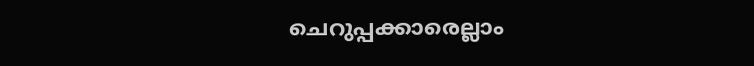ചെറുപ്പക്കാരെല്ലാം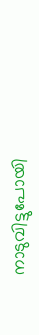നാടുവിട്ടുപോയി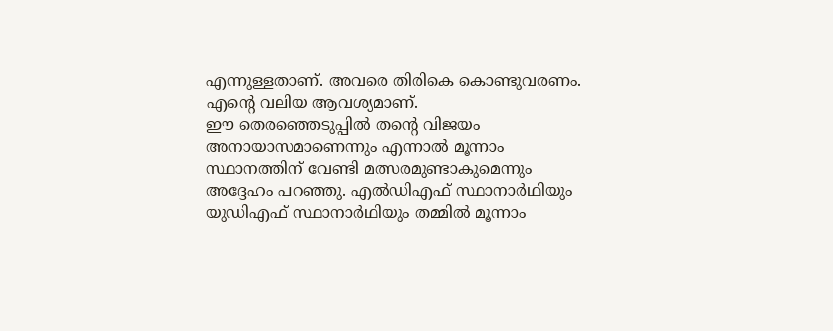എന്നുള്ളതാണ്. അവരെ തിരികെ കൊണ്ടുവരണം. എന്റെ വലിയ ആവശ്യമാണ്.
ഈ തെരഞ്ഞെടുപ്പിൽ തന്റെ വിജയം അനായാസമാണെന്നും എന്നാൽ മൂന്നാം സ്ഥാനത്തിന് വേണ്ടി മത്സരമുണ്ടാകുമെന്നും അദ്ദേഹം പറഞ്ഞു. എൽഡിഎഫ് സ്ഥാനാർഥിയും യുഡിഎഫ് സ്ഥാനാർഥിയും തമ്മിൽ മൂന്നാം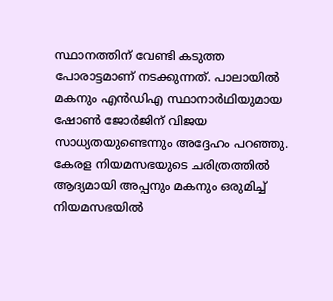സ്ഥാനത്തിന് വേണ്ടി കടുത്ത പോരാട്ടമാണ് നടക്കുന്നത്. പാലായിൽ മകനും എൻഡിഎ സ്ഥാനാർഥിയുമായ ഷോൺ ജോർജിന് വിജയ സാധ്യതയുണ്ടെന്നും അദ്ദേഹം പറഞ്ഞു. കേരള നിയമസഭയുടെ ചരിത്രത്തിൽ ആദ്യമായി അപ്പനും മകനും ഒരുമിച്ച് നിയമസഭയിൽ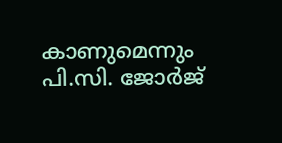കാണുമെന്നും പി.സി. ജോർജ്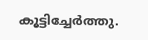കൂട്ടിച്ചേർത്തു.